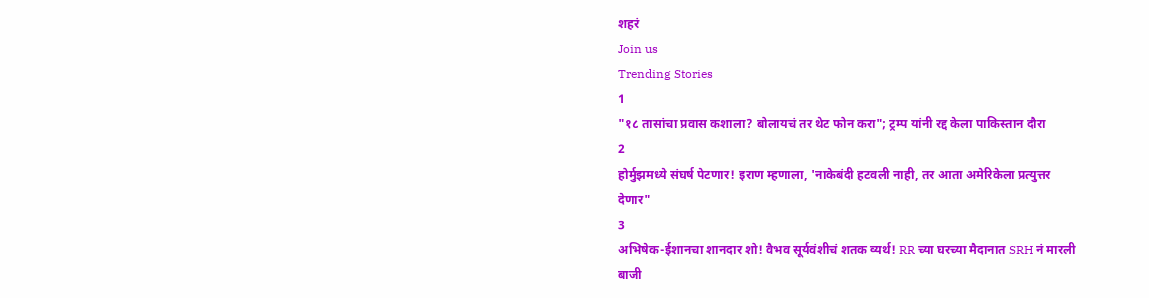शहरं
Join us
Trending Stories
1
"१८ तासांचा प्रवास कशाला? बोलायचं तर थेट फोन करा"; ट्रम्प यांनी रद्द केला पाकिस्तान दौरा
2
होर्मुझमध्ये संघर्ष पेटणार! इराण म्हणाला, 'नाकेबंदी हटवली नाही, तर आता अमेरिकेला प्रत्युत्तर देणार"
3
अभिषेक-ईशानचा शानदार शो! वैभव सूर्यवंशीचं शतक व्यर्थ! RR च्या घरच्या मैदानात SRH नं मारली बाजी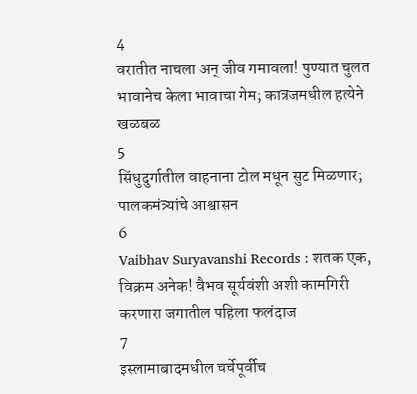4
वरातीत नाचला अन् जीव गमावला! पुण्यात चुलत भावानेच केला भावाचा गेम; कात्रजमधील हत्येने खळबळ
5
सिंधुदुर्गातील वाहनाना टोल मधून सुट मिळणार; पालकमंत्र्यांचे आश्वासन
6
Vaibhav Suryavanshi Records : शतक एक, विक्रम अनेक! वैभव सूर्यवंशी अशी कामगिरी करणारा जगातील पहिला फलंदाज
7
इस्लामाबादमधील चर्चेपूर्वीच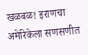खळबळ! इराणचा अमेरिकेला सणसणीत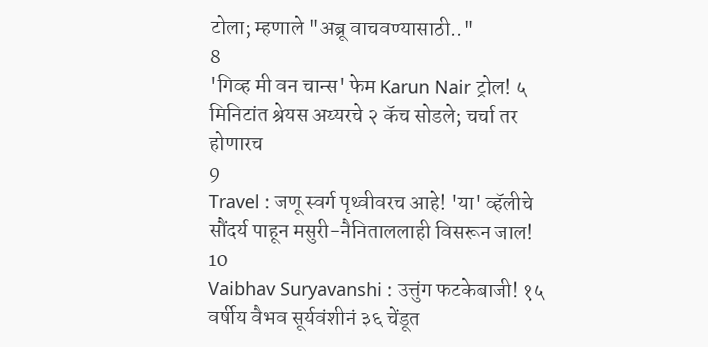टोला; म्हणाले "अब्रू वाचवण्यासाठी.."
8
'गिव्ह मी वन चान्स' फेम Karun Nair ट्रोल! ५ मिनिटांत श्रेयस अय्यरचे २ कॅच सोडले; चर्चा तर होणारच
9
Travel : जणू स्वर्ग पृथ्वीवरच आहे! 'या' व्हॅलीचे सौंदर्य पाहून मसुरी-नैनिताललाही विसरून जाल!
10
Vaibhav Suryavanshi : उत्तुंग फटकेबाजी! १५ वर्षीय वैभव सूर्यवंशीनं ३६ चेंडूत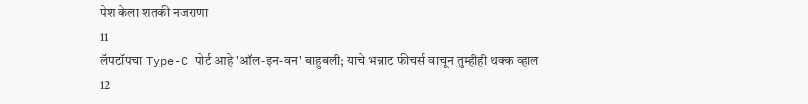पेश केला शतकी नजराणा
11
लॅपटॉपचा Type-C पोर्ट आहे 'ऑल-इन-वन' बाहुबली; याचे भन्नाट फीचर्स वाचून तुम्हीही थक्क व्हाल
12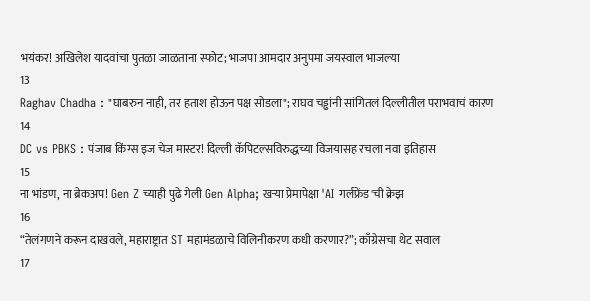भयंकर! अखिलेश यादवांचा पुतळा जाळताना स्फोट; भाजपा आमदार अनुपमा जयस्वाल भाजल्या
13
Raghav Chadha : "घाबरुन नाही, तर हताश होऊन पक्ष सोडला"; राघव चड्ढांनी सांगितलं दिल्लीतील पराभवाचं कारण
14
DC vs PBKS : पंजाब किंग्स इज चेज मास्टर! दिल्ली कॅपिटल्सविरुद्धच्या विजयासह रचला नवा इतिहास
15
ना भांडण, ना ब्रेकअप! Gen Z च्याही पुढे गेली Gen Alpha; खऱ्या प्रेमापेक्षा 'AI गर्लफ्रेंड'ची क्रेझ
16
“तेलंगणने करून दाखवले, महाराष्ट्रात ST महामंडळाचे विलिनीकरण कधी करणार?”; काँग्रेसचा थेट सवाल
17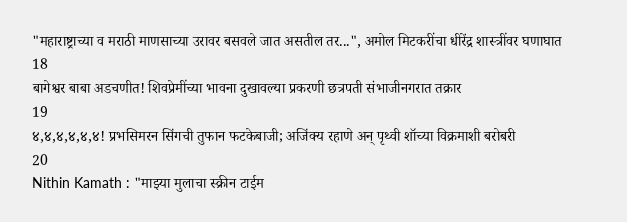"महाराष्ट्राच्या व मराठी माणसाच्या उरावर बसवले जात असतील तर...", अमोल मिटकरींचा धीरेंद्र शास्त्रींवर घणाघात
18
बागेश्वर बाबा अडचणीत! शिवप्रेमींच्या भावना दुखावल्या प्रकरणी छत्रपती संभाजीनगरात तक्रार
19
४,४,४,४,४,४! प्रभसिमरन सिंगची तुफान फटकेबाजी; अजिंक्य रहाणे अन् पृथ्वी शॉच्या विक्रमाशी बरोबरी
20
Nithin Kamath : "माझ्या मुलाचा स्क्रीन टाईम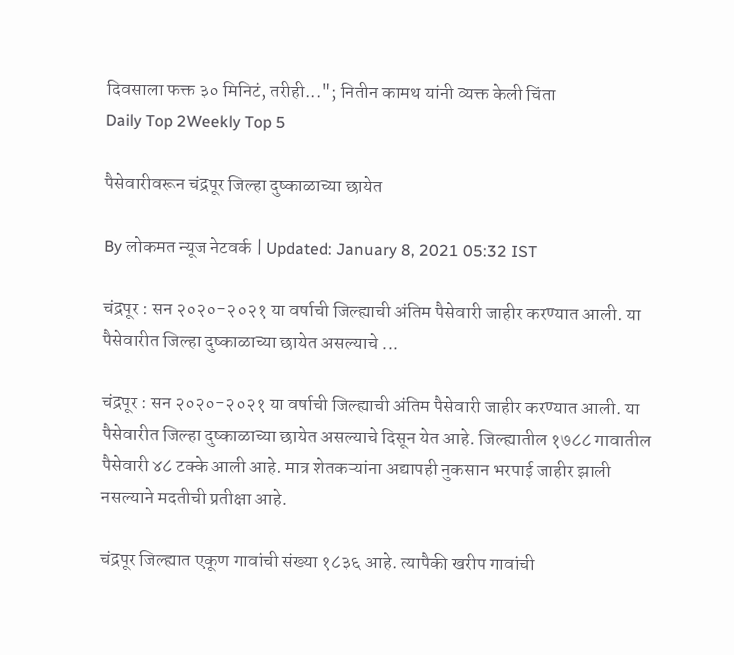दिवसाला फक्त ३० मिनिटं, तरीही..."; नितीन कामथ यांनी व्यक्त केली चिंता
Daily Top 2Weekly Top 5

पैसेवारीवरून चंद्रपूर जिल्हा दुष्काळाच्या छायेत

By लोकमत न्यूज नेटवर्क | Updated: January 8, 2021 05:32 IST

चंद्रपूर : सन २०२०-२०२१ या वर्षाची जिल्ह्याची अंतिम पैसेवारी जाहीर करण्यात आली. या पैसेवारीत जिल्हा दुष्काळाच्या छायेत असल्याचे ...

चंद्रपूर : सन २०२०-२०२१ या वर्षाची जिल्ह्याची अंतिम पैसेवारी जाहीर करण्यात आली. या पैसेवारीत जिल्हा दुष्काळाच्या छायेत असल्याचे दिसून येत आहे. जिल्ह्यातील १७८८ गावातील पैसेवारी ४८ टक्के आली आहे. मात्र शेतकऱ्यांना अद्यापही नुकसान भरपाई जाहीर झाली नसल्याने मदतीची प्रतीक्षा आहे.

चंद्रपूर जिल्ह्यात एकूण गावांची संख्या १८३६ आहे. त्यापैकी खरीप गावांची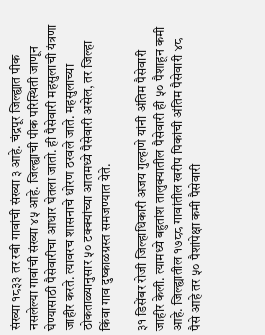संख्या १८३३ तर रबी गावांची संख्या ३ आहे. चंद्रपूर जिल्ह्यात पीक नसलेल्या गावांची संख्या ४५ आहे. जिल्ह्याची पीक परिस्थिती जाणून घेण्यासाठी पैसेवारीचा आधार घेतला जातो. ही पैसेवारी महसुलाची यंत्रणा जाहीर करते. त्यावरच शासनाचे धोरण ठरवले जाते. महसुलाच्या ठोकताळ्यानुसार ५० टक्क्यांच्या आतमध्ये पैसेवारी असेल, तर जिल्हा किंवा गाव दुष्काळग्रस्त समजण्यात येते.

३१ डिसेंबर रोजी जिल्हाधिकारी अजय गुल्हाणे यांनी अंतिम पैसेवारी जाहीर केली. त्यामध्ये बहुतांश तालुक्यातील पैसेवारी ही ५० पैशाहून कमी आहे. जिल्ह्यातील १७८८ गावांतील खरीप पिकांची अंतिम पैसेवारी ४८ पैसे आहे तर ५० पैशांपेक्षा कमी पैसेवारी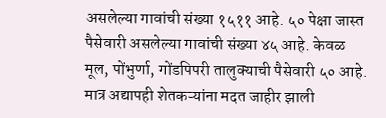असलेल्या गावांची संख्या १५११ आहे. ५० पेक्षा जास्त पैसेवारी असलेल्या गावांची संख्या ४५ आहे. केवळ मूल, पोंभुर्णा, गोंडपिपरी तालुक्याची पैसेवारी ५० आहे. मात्र अद्यापही शेतकऱ्यांना मदत जाहीर झाली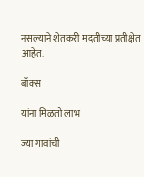नसल्याने शेतकरी मदतीच्या प्रतीक्षेत आहेत.

बॉक्स

यांना मिळतो लाभ

ज्या गावांची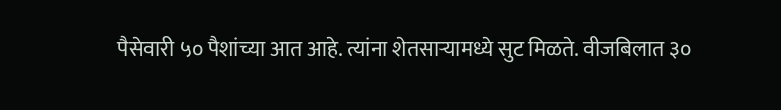पैसेवारी ५० पैशांच्या आत आहे. त्यांना शेतसाऱ्यामध्ये सुट मिळते. वीजबिलात ३०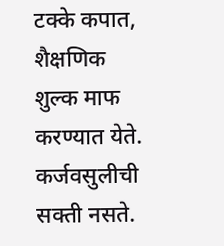टक्के कपात, शैक्षणिक शुल्क माफ करण्यात येते. कर्जवसुलीची सक्ती नसते.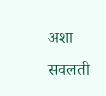अशा सवलती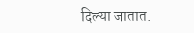दिल्या जातात.